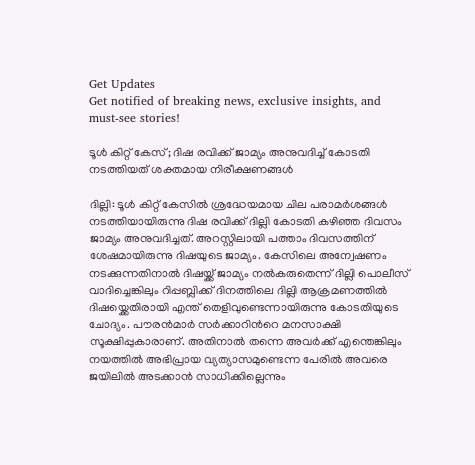Get Updates
Get notified of breaking news, exclusive insights, and must-see stories!

ടൂള്‍ കിറ്റ് കേസ്; ദിഷ രവിക്ക് ജാമ്യം അനുവദിച്ച് കോടതി നടത്തിയത് ശക്തമായ നിരീക്ഷണങ്ങള്‍

ദില്ലി: ടൂള്‍ കിറ്റ് കേസില്‍ ശ്രദ്ധേയമായ ചില പരാമര്‍ശങ്ങള്‍ നടത്തിയായിരുന്നു ദിഷ രവിക്ക് ദില്ലി കോടതി കഴിഞ്ഞ ദിവസം ജാമ്യം അനുവദിച്ചത്. അറസ്റ്റിലായി പത്താം ദിവസത്തിന് ശേഷമായിരുന്നു ദിഷയുടെ ജാമ്യം. കേസിലെ അന്വേഷണം നടക്കുന്നതിനാല്‍ ദിഷയ്ക്ക് ജാമ്യം നല്‍കരുതെന്ന് ദില്ലി പൊലീസ് വാദിച്ചെങ്കിലും റിപ്പബ്ലിക്ക് ദിനത്തിലെ ദില്ലി ആക്രമണത്തില്‍ ദിഷയ്ക്കെതിരായി എന്ത് തെളിവുണ്ടെന്നായിരുന്നു കോടതിയുടെ ചോദ്യം. പൗരന്‍മാര്‍ സര്‍ക്കാറിന്‍റെ മനസാക്ഷി സൂക്ഷിപ്പുകാരാണ്. അതിനാല്‍ തന്നെ അവര്‍ക്ക് എന്തെങ്കിലും നയത്തില്‍ അഭിപ്രായ വ്യത്യാസമുണ്ടെന്ന പേരില്‍ അവരെ ജയിലില്‍ അടക്കാന്‍ സാധിക്കില്ലെന്നും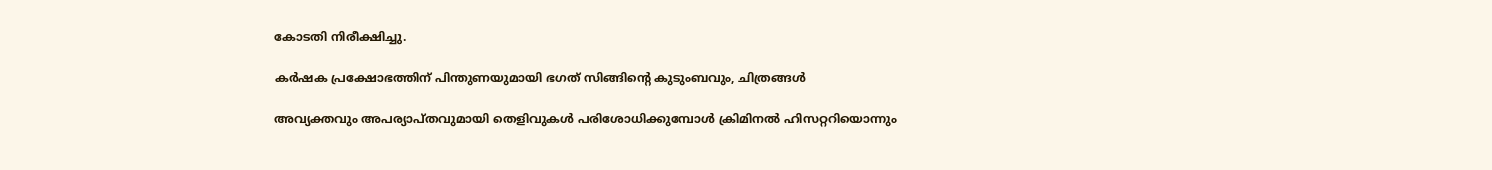കോടതി നിരീക്ഷിച്ചു.

കര്‍ഷക പ്രക്ഷോഭത്തിന് പിന്തുണയുമായി ഭഗത് സിങ്ങിന്റെ കുടുംബവും, ചിത്രങ്ങള്‍

അവ്യക്തവും അപര്യാപ്തവുമായി തെളിവുകള്‍ പരിശോധിക്കുമ്പോള്‍ ക്രിമിനല്‍ ഹിസറ്ററിയൊന്നും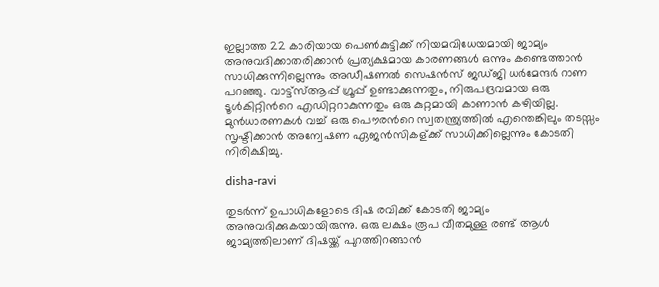ഇല്ലാത്ത 22 കാരിയായ പെണ്‍കുട്ടിക്ക് നിയമവിധേയമായി ജാമ്യം അനുവദിക്കാതരിക്കാന്‍ പ്രത്യക്ഷമായ കാരണങ്ങള്‍ ഒന്നും കണ്ടെത്താന്‍ സാധിക്കുന്നില്ലെന്നും അഡീഷണൽ സെഷൻസ് ജഡ്ജി ധർമേന്ദർ റാണ പറഞ്ഞു. വാട്ട്സ്ആപ്പ് ഗ്രൂപ്പ് ഉണ്ടാക്കുന്നതും, നിരുപദ്രവമായ ഒരു ടൂള്‍കിറ്റിന്‍റെ എഡിറ്ററാകുന്നതും ഒരു കുറ്റമായി കാണാന്‍ കഴിയില്ല. മുന്‍ധാരണകള്‍ വച്ച് ഒരു പൌരന്‍റെ സ്വതന്ത്ര്യത്തില്‍ എന്തെങ്കിലും തടസ്സം സൃഷ്ടിക്കാന്‍ അന്വേഷണ ഏജന്‍സികള‍്ക്ക് സാധിക്കില്ലെന്നും കോടതി നിരിക്ഷിച്ചു.

disha-ravi

തുടര്‍ന്ന് ഉപാധികളോടെ ദിഷ രവിക്ക് കോടതി ജാമ്യം അനുവദിക്കുകയായിരുന്നു. ഒരു ലക്ഷം രൂപ വീതമുള്ള രണ്ട് ആള്‍ ജാമ്യത്തിലാണ് ദിഷയ്ക്ക് പുറത്തിറങ്ങാന്‍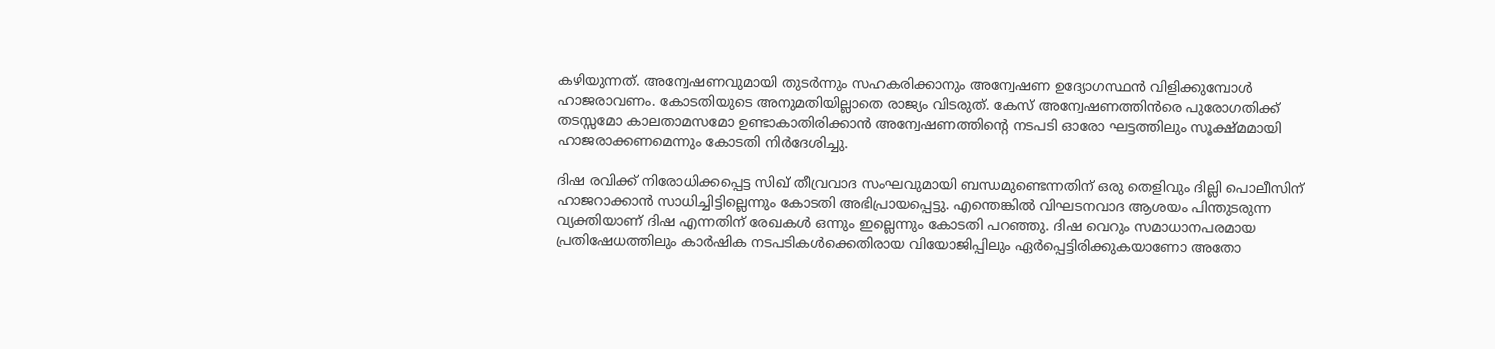കഴിയുന്നത്. അന്വേഷണവുമായി തുടർന്നും സഹകരിക്കാനും അന്വേഷണ ഉദ്യോഗസ്ഥന്‍ വിളിക്കുമ്പോൾ ഹാജരാവണം. കോടതിയുടെ അനുമതിയില്ലാതെ രാജ്യം വിടരുത്. കേസ് അന്വേഷണത്തിന്‍രെ പുരോഗതിക്ക് തടസ്സമോ കാലതാമസമോ ഉണ്ടാകാതിരിക്കാൻ അന്വേഷണത്തിന്‍റെ നടപടി ഓരോ ഘട്ടത്തിലും സൂക്ഷ്മമായി ഹാജരാക്കണമെന്നും കോടതി നിര്‍ദേശിച്ചു.

ദിഷ രവിക്ക് നിരോധിക്കപ്പെട്ട സിഖ് തീവ്രവാദ സംഘവുമായി ബന്ധമുണ്ടെന്നതിന് ഒരു തെളിവും ദില്ലി പൊലീസിന് ഹാജറാക്കാന്‍ സാധിച്ചിട്ടില്ലെന്നും കോടതി അഭിപ്രായപ്പെട്ടു. എന്തെങ്കില്‍ വിഘടനവാദ ആശയം പിന്തുടരുന്ന വ്യക്തിയാണ് ദിഷ എന്നതിന് രേഖകള്‍ ഒന്നും ഇല്ലെന്നും കോടതി പറഞ്ഞു. ദിഷ വെറും സമാധാനപരമായ പ്രതിഷേധത്തിലും കാർഷിക നടപടികൾക്കെതിരായ വിയോജിപ്പിലും ഏർപ്പെട്ടിരിക്കുകയാണോ അതോ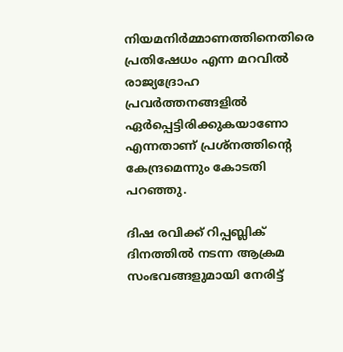നിയമനിർമ്മാണത്തിനെതിരെ പ്രതിഷേധം എന്ന മറവിൽ രാജ്യദ്രോഹ പ്രവർത്തനങ്ങളിൽ ഏർപ്പെട്ടിരിക്കുകയാണോ എന്നതാണ് പ്രശ്നത്തിന്റെ കേന്ദ്രമെന്നും കോടതി പറഞ്ഞു.

ദിഷ രവിക്ക് റിപ്പബ്ലിക് ദിനത്തില്‍ നടന്ന ആക്രമ സംഭവങ്ങളുമായി നേരിട്ട്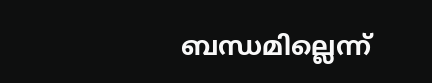ബന്ധമില്ലെന്ന്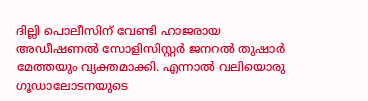ദില്ലി പൊലീസിന് വേണ്ടി ഹാജരായ അഡീഷണല്‍ സോളിസിസ്റ്റര്‍ ജനറല്‍ തുഷാര്‍ മേത്തയും വ്യക്തമാക്കി. എന്നാല്‍ വലിയൊരു ഗൂഡാലോടനയുടെ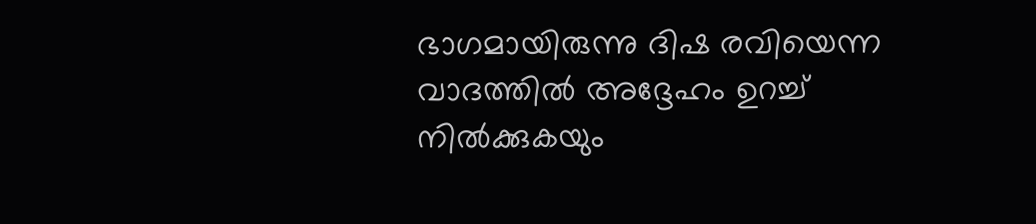ഭാഗമായിരുന്നു ദിഷ രവിയെന്ന വാദത്തില്‍ അദ്ദേഹം ഉറച്ച് നില്‍ക്കുകയും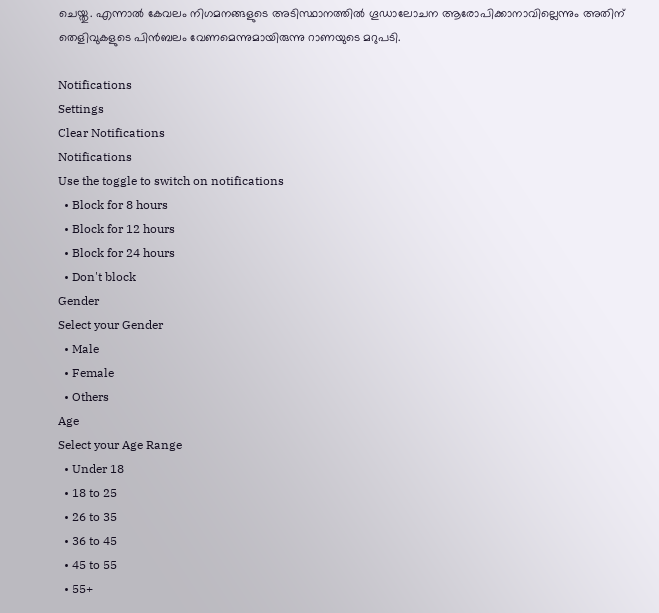ചെയ്തു. എന്നാല്‍ കേവലം നിഗമനങ്ങളുടെ അടിസ്ഥാനത്തില്‍ ഗൂഡാലോചന ആരോപിക്കാനാവില്ലെന്നും അതിന് തെളിവുകളുടെ പിന്‍ബലം വേണമെന്നുമായിരുന്നു റാണയുടെ മറുപടി.

Notifications
Settings
Clear Notifications
Notifications
Use the toggle to switch on notifications
  • Block for 8 hours
  • Block for 12 hours
  • Block for 24 hours
  • Don't block
Gender
Select your Gender
  • Male
  • Female
  • Others
Age
Select your Age Range
  • Under 18
  • 18 to 25
  • 26 to 35
  • 36 to 45
  • 45 to 55
  • 55+